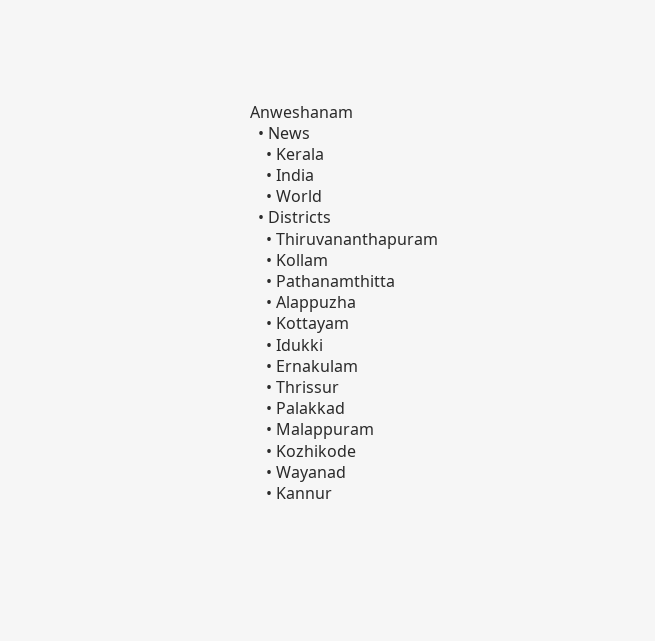Anweshanam
  • News
    • Kerala
    • India
    • World
  • Districts
    • Thiruvananthapuram
    • Kollam
    • Pathanamthitta
    • Alappuzha
    • Kottayam
    • Idukki
    • Ernakulam
    • Thrissur
    • Palakkad
    • Malappuram
    • Kozhikode
    • Wayanad
    • Kannur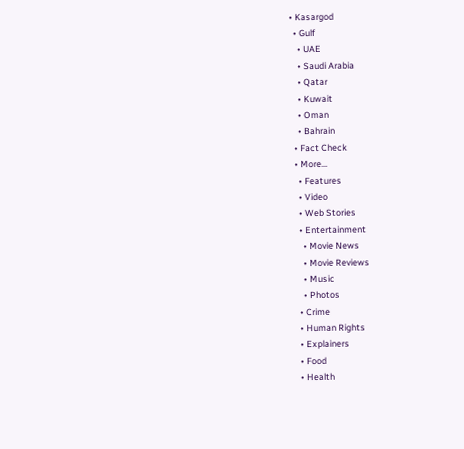• Kasargod
  • Gulf
    • UAE
    • Saudi Arabia
    • Qatar
    • Kuwait
    • Oman
    • Bahrain
  • Fact Check
  • More…
    • Features
    • Video
    • Web Stories
    • Entertainment
      • Movie News
      • Movie Reviews
      • Music
      • Photos
    • Crime
    • Human Rights
    • Explainers
    • Food
    • Health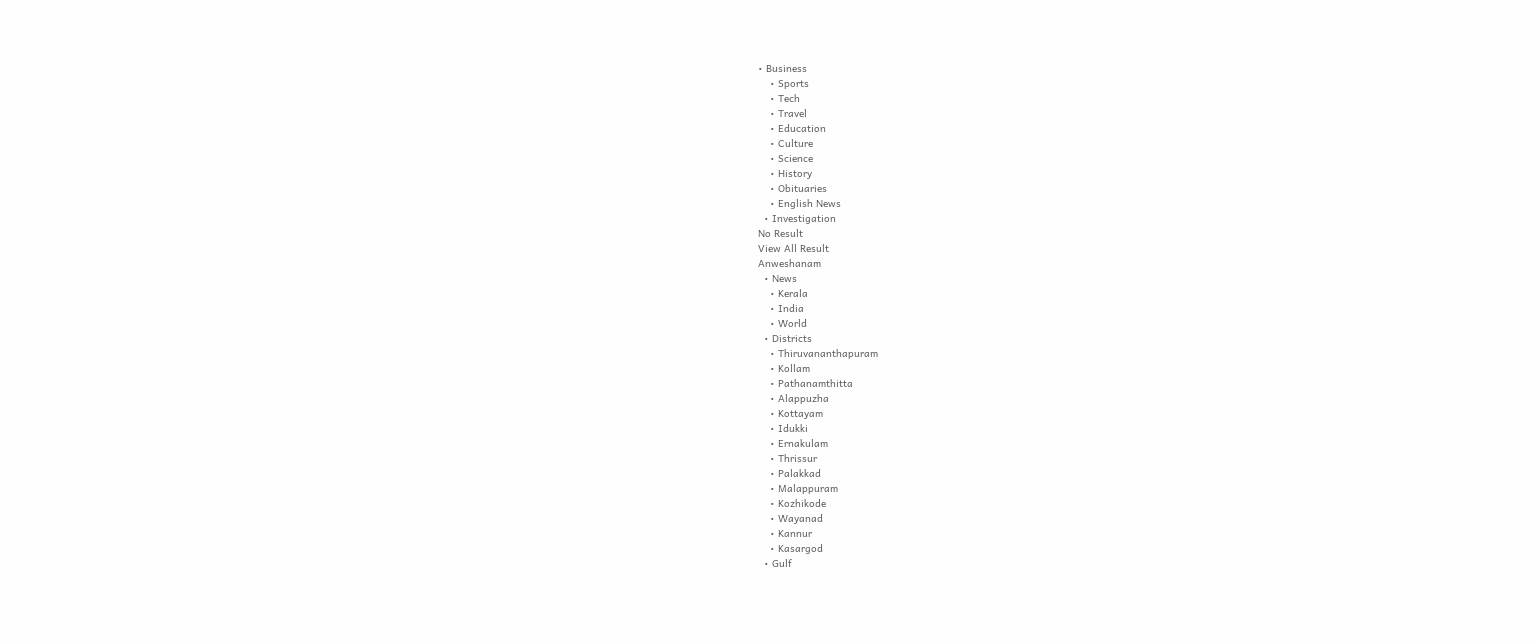• Business
    • Sports
    • Tech
    • Travel
    • Education
    • Culture
    • Science
    • History
    • Obituaries
    • English News
  • Investigation
No Result
View All Result
Anweshanam
  • News
    • Kerala
    • India
    • World
  • Districts
    • Thiruvananthapuram
    • Kollam
    • Pathanamthitta
    • Alappuzha
    • Kottayam
    • Idukki
    • Ernakulam
    • Thrissur
    • Palakkad
    • Malappuram
    • Kozhikode
    • Wayanad
    • Kannur
    • Kasargod
  • Gulf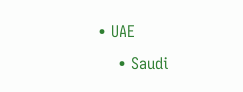• UAE
    • Saudi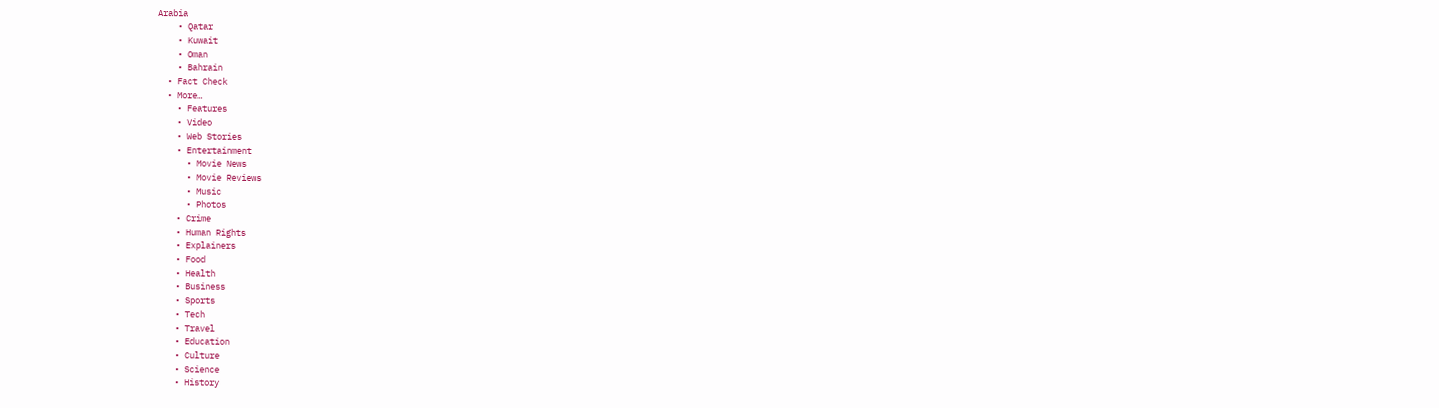Arabia
    • Qatar
    • Kuwait
    • Oman
    • Bahrain
  • Fact Check
  • More…
    • Features
    • Video
    • Web Stories
    • Entertainment
      • Movie News
      • Movie Reviews
      • Music
      • Photos
    • Crime
    • Human Rights
    • Explainers
    • Food
    • Health
    • Business
    • Sports
    • Tech
    • Travel
    • Education
    • Culture
    • Science
    • History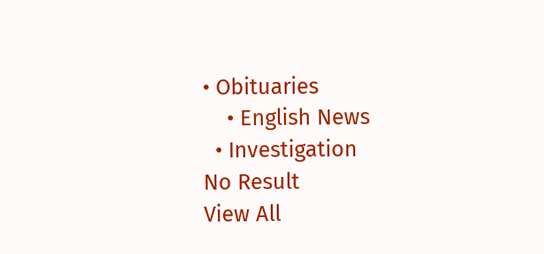• Obituaries
    • English News
  • Investigation
No Result
View All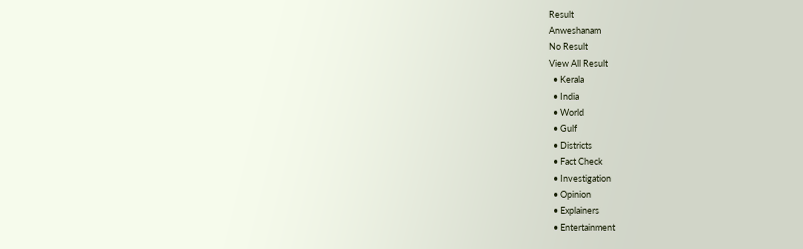Result
Anweshanam
No Result
View All Result
  • Kerala
  • India
  • World
  • Gulf
  • Districts
  • Fact Check
  • Investigation
  • Opinion
  • Explainers
  • Entertainment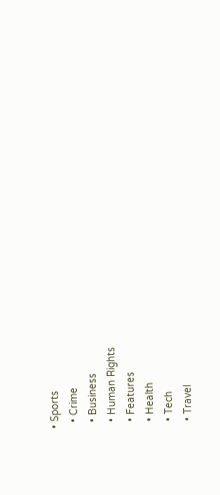• Sports
  • Crime
  • Business
  • Human Rights
  • Features
  • Health
  • Tech
  • Travel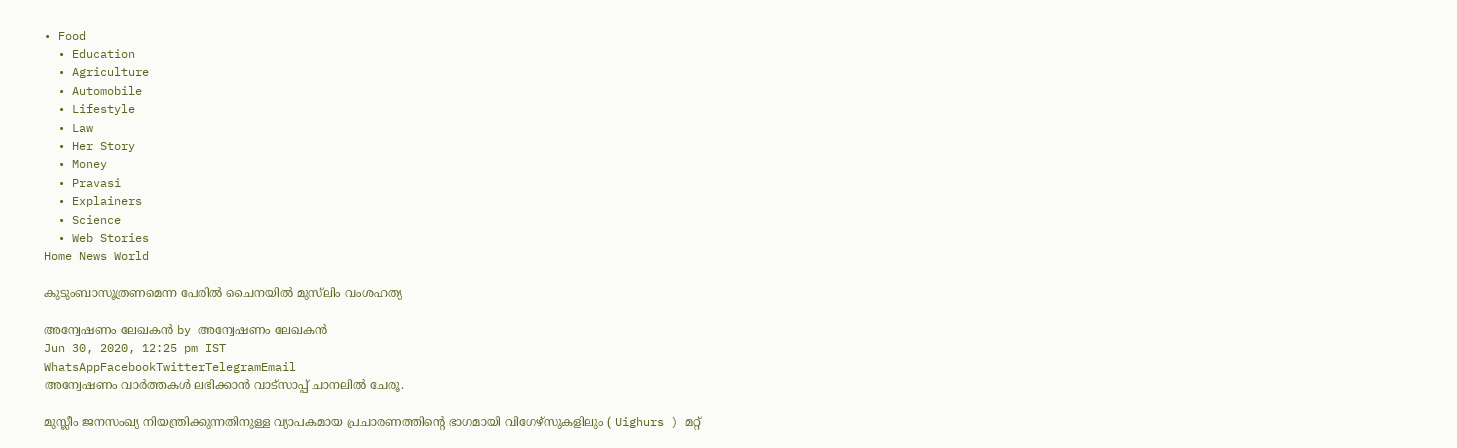• Food
  • Education
  • Agriculture
  • Automobile
  • Lifestyle
  • Law
  • Her Story
  • Money
  • Pravasi
  • Explainers
  • Science
  • Web Stories
Home News World

കുടുംബാസൂത്രണമെന്ന പേരില്‍ ചൈനയിൽ മുസ്‌ലിം വംശഹത്യ

അന്വേഷണം ലേഖകൻ by അന്വേഷണം ലേഖകൻ
Jun 30, 2020, 12:25 pm IST
WhatsAppFacebookTwitterTelegramEmail
അന്വേഷണം വാർത്തകൾ ലഭിക്കാന്‍ വാട്സാപ്പ് ചാനലില്‍ ചേരൂ.

മുസ്ലീം ജനസംഖ്യ നിയന്ത്രിക്കുന്നതിനുള്ള വ്യാപകമായ പ്രചാരണത്തിന്റെ ഭാഗമായി വിഗേഴ്സുകളിലും ( Uighurs ) മറ്റ്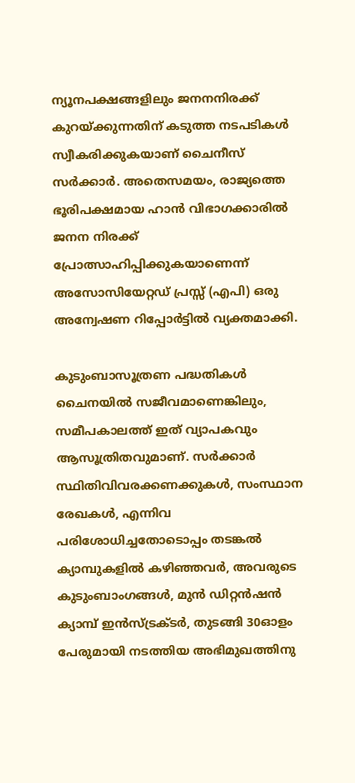ന്യൂനപക്ഷങ്ങളിലും ജനനനിരക്ക് കുറയ്ക്കുന്നതിന് കടുത്ത നടപടികൾ സ്വീകരിക്കുകയാണ് ചൈനീസ് സർക്കാർ. അതെസമയം, രാജ്യത്തെ ഭൂരിപക്ഷമായ ഹാന്‍ വിഭാഗക്കാരില്‍ ജനന നിരക്ക് പ്രോത്സാഹിപ്പിക്കുകയാണെന്ന് അസോസിയേറ്റഡ് പ്രസ്സ് (എപി) ഒരു അന്വേഷണ റിപ്പോര്‍ട്ടില്‍ വ്യക്തമാക്കി.

കുടുംബാസൂത്രണ പദ്ധതികള്‍ ചൈനയില്‍ സജീവമാണെങ്കിലും, സമീപകാലത്ത് ഇത് വ്യാപകവും ആസൂത്രിതവുമാണ്. സർക്കാർ സ്ഥിതിവിവരക്കണക്കുകൾ, സംസ്ഥാന രേഖകൾ, എന്നിവ പരിശോധിച്ചതോടൊപ്പം തടങ്കല്‍ ക്യാമ്പുകളില്‍ കഴിഞ്ഞവര്‍, അവരുടെ കുടുംബാംഗങ്ങള്‍, മുൻ ഡിറ്റൻഷൻ ക്യാമ്പ് ഇൻസ്ട്രക്ടർ, തുടങ്ങി 30ഓളം പേരുമായി നടത്തിയ അഭിമുഖത്തിനു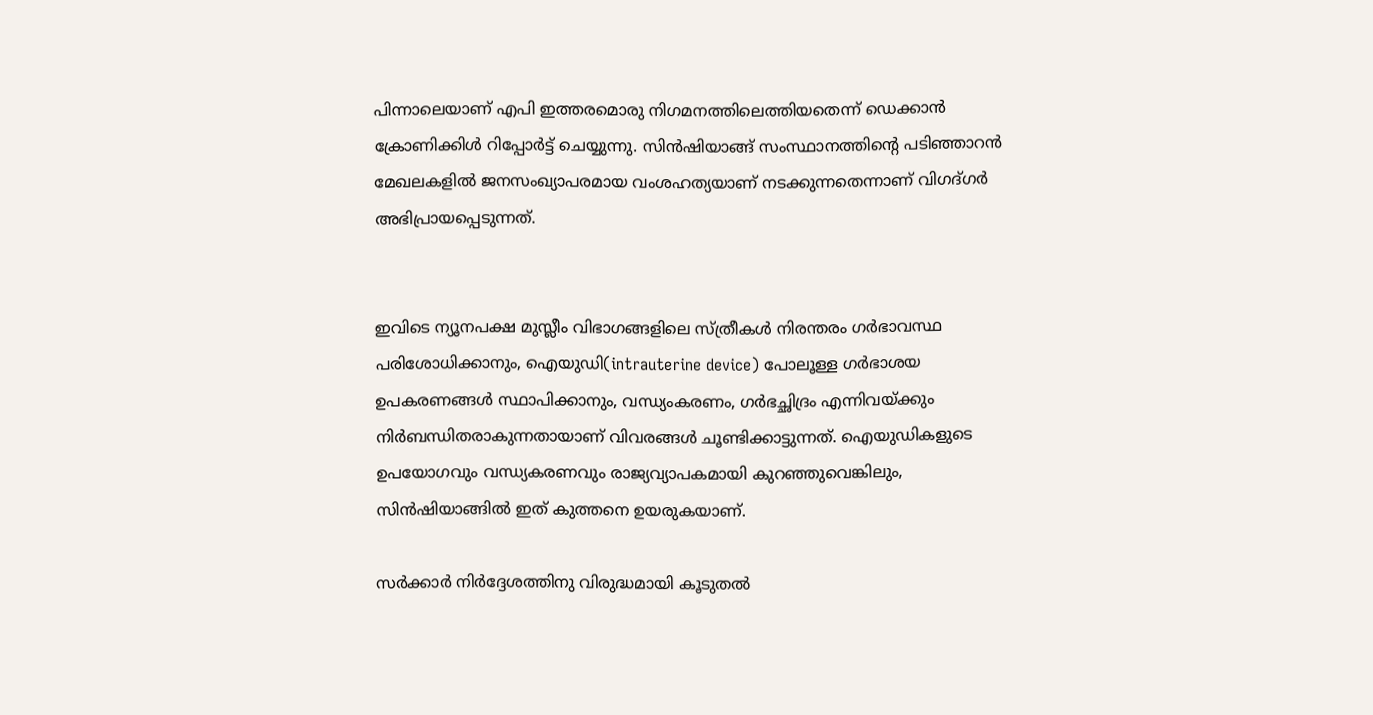പിന്നാലെയാണ് എപി ഇത്തരമൊരു നിഗമനത്തിലെത്തിയതെന്ന് ഡെക്കാന്‍ ക്രോണിക്കിള്‍ റിപ്പോര്‍ട്ട് ചെയ്യുന്നു. സിന്‍ഷിയാങ്ങ് സംസ്ഥാനത്തിന്‍റെ പടിഞ്ഞാറന്‍ മേഖലകളില്‍ ജനസംഖ്യാപരമായ വംശഹത്യയാണ് നടക്കുന്നതെന്നാണ് വിഗദ്ഗര്‍ അഭിപ്രായപ്പെടുന്നത്.


ഇവിടെ ന്യൂനപക്ഷ മുസ്ലീം വിഭാഗങ്ങളിലെ സ്ത്രീകള്‍ നിരന്തരം ഗർഭാവസ്ഥ പരിശോധിക്കാനും, ഐയുഡി(intrauterine device) പോലൂള്ള ഗർഭാശയ ഉപകരണങ്ങൾ സ്ഥാപിക്കാനും, വന്ധ്യംകരണം, ഗർഭച്ഛിദ്രം എന്നിവയ്ക്കും നിർബന്ധിതരാകുന്നതായാണ് വിവരങ്ങള്‍ ചൂണ്ടിക്കാട്ടുന്നത്. ഐയുഡികളുടെ ഉപയോഗവും വന്ധ്യകരണവും രാജ്യവ്യാപകമായി കുറഞ്ഞുവെങ്കിലും, സിന്‍ഷിയാങ്ങിൽ ഇത് കുത്തനെ ഉയരുകയാണ്.

സര്‍ക്കാര്‍ നിര്‍ദ്ദേശത്തിനു വിരുദ്ധമായി കൂടുതല്‍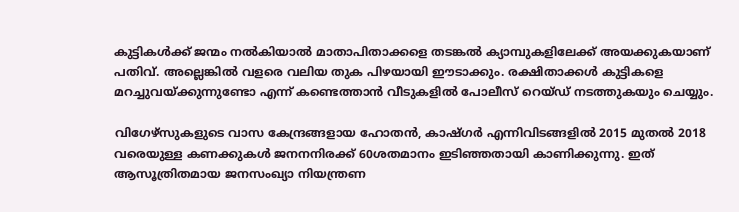കുട്ടികള്‍ക്ക് ജന്മം നല്‍കിയാല്‍ മാതാപിതാക്കളെ തടങ്കല്‍ ക്യാമ്പുകളിലേക്ക് അയക്കുകയാണ് പതിവ്. അല്ലെങ്കില്‍ വളരെ വലിയ തുക പിഴയായി ഈടാക്കും. രക്ഷിതാക്കള്‍ കുട്ടികളെ മറച്ചുവയ്ക്കുന്നുണ്ടോ എന്ന് കണ്ടെത്താന്‍ വീടുകളില്‍ പോലീസ് റെയ്ഡ് നടത്തുകയും ചെയ്യും.

വിഗേഴ്സുകളുടെ വാസ കേന്ദ്രങ്ങളായ ഹോതന്‍, കാഷ്ഗര്‍ എന്നിവിടങ്ങളില്‍ 2015 മുതല്‍ 2018 വരെയുള്ള കണക്കുകള്‍ ജനനനിരക്ക് 60ശതമാനം ഇടിഞ്ഞതായി കാണിക്കുന്നു. ഇത് ആസൂത്രിതമായ ജനസംഖ്യാ നിയന്ത്രണ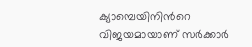ക്യാമ്പെയിനിന്‍റെ വിജയമായാണ് സര്‍ക്കാര്‍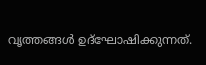വൃത്തങ്ങള്‍ ഉദ്ഘോഷിക്കുന്നത്.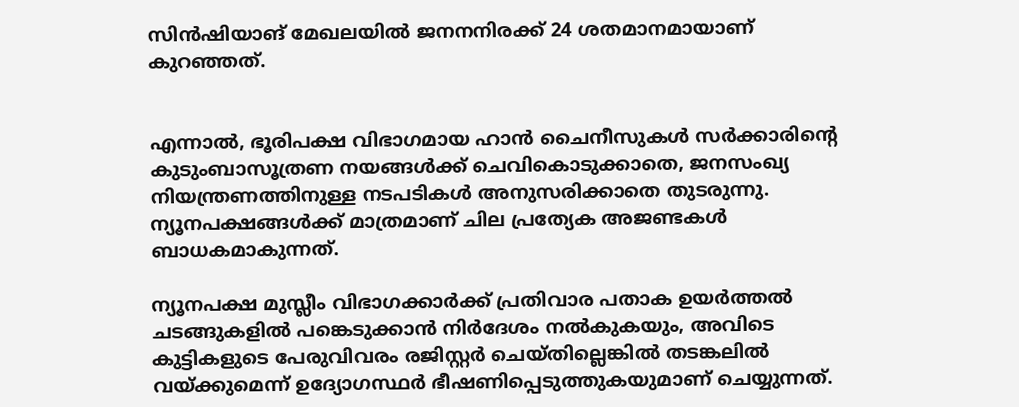സിന്‍ഷിയാങ് മേഖലയില്‍ ജനനനിരക്ക് 24 ശതമാനമായാണ് കുറഞ്ഞത്.


എന്നാല്‍, ഭൂരിപക്ഷ വിഭാഗമായ ഹാന്‍ ചൈനീസുകള്‍ സര്‍ക്കാരിന്‍റെ കുടുംബാസൂത്രണ നയങ്ങള്‍ക്ക് ചെവികൊടുക്കാതെ, ജനസംഖ്യ നിയന്ത്രണത്തിനുള്ള നടപടികള്‍ അനുസരിക്കാതെ തുടരുന്നു. ന്യൂനപക്ഷങ്ങള്‍ക്ക് മാത്രമാണ് ചില പ്രത്യേക അജണ്ടകള്‍ ബാധകമാകുന്നത്.

ന്യൂനപക്ഷ മുസ്ലീം വിഭാഗക്കാര്‍ക്ക് പ്രതിവാര പതാക ഉയർത്തൽ ചടങ്ങുകളിൽ പങ്കെടുക്കാൻ നിർദേശം നൽകുകയും, അവിടെ കുട്ടികളുടെ പേരുവിവരം രജിസ്റ്റർ ചെയ്തില്ലെങ്കിൽ തടങ്കലിൽ വയ്ക്കുമെന്ന് ഉദ്യോഗസ്ഥർ ഭീഷണിപ്പെടുത്തുകയുമാണ് ചെയ്യുന്നത്.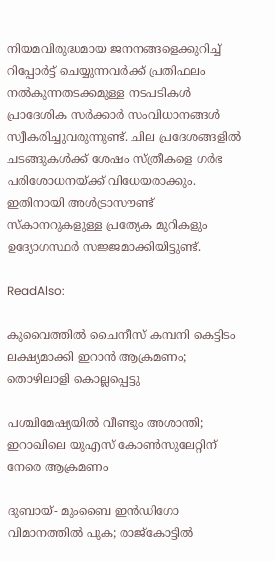നിയമവിരുദ്ധമായ ജനനങ്ങളെക്കുറിച്ച് റിപ്പോർട്ട് ചെയ്യുന്നവർക്ക് പ്രതിഫലം നൽകുന്നതടക്കമുള്ള നടപടികള്‍ പ്രാദേശിക സർക്കാര്‍ സംവിധാനങ്ങൾ സ്വീകരിച്ചുവരുന്നുണ്ട്. ചില പ്രദേശങ്ങളിൽ ചടങ്ങുകൾക്ക് ശേഷം സ്ത്രീകളെ ഗര്‍ഭ പരിശോധനയ്ക്ക് വിധേയരാക്കും. ഇതിനായി അൾട്രാസൗണ്ട് സ്കാനറുകളുള്ള പ്രത്യേക മുറികളും ഉദ്യോഗസ്ഥർ സജ്ജമാക്കിയിട്ടുണ്ട്.

ReadAlso:

കുവൈത്തില്‍ ചൈനീസ് കമ്പനി കെട്ടിടം ലക്ഷ്യമാക്കി ഇറാന്‍ ആക്രമണം; തൊഴിലാളി കൊല്ലപ്പെട്ടു

പശ്ചിമേഷ്യയില്‍ വീണ്ടും അശാന്തി; ഇറാഖിലെ യുഎസ് കോണ്‍സുലേറ്റിന് നേരെ ആക്രമണം

ദുബായ്- മുംബൈ ഇന്‍ഡിഗോ വിമാനത്തില്‍ പുക; രാജ്‌കോട്ടില്‍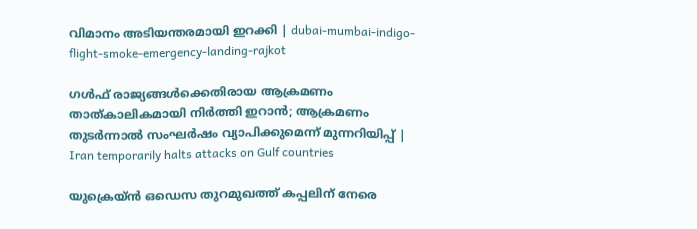വിമാനം അടിയന്തരമായി ഇറക്കി | dubai-mumbai-indigo-flight-smoke-emergency-landing-rajkot

ഗള്‍ഫ് രാജ്യങ്ങള്‍ക്കെതിരായ ആക്രമണം താത്കാലികമായി നിര്‍ത്തി ഇറാന്‍; ആക്രമണം തുടര്‍ന്നാല്‍ സംഘര്‍ഷം വ്യാപിക്കുമെന്ന് മുന്നറിയിപ്പ് | Iran temporarily halts attacks on Gulf countries

യുക്രെയ്ന്‍ ഒഡെസ തുറമുഖത്ത് കപ്പലിന് നേരെ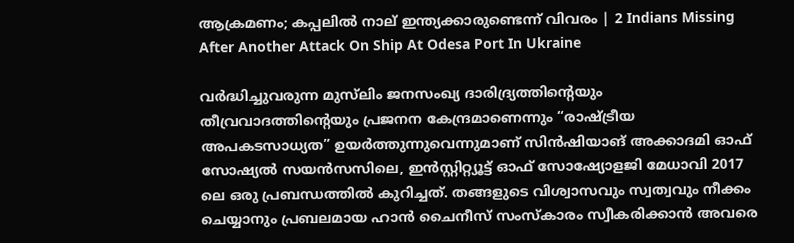ആക്രമണം; കപ്പലില്‍ നാല് ഇന്ത്യക്കാരുണ്ടെന്ന് വിവരം | 2 Indians Missing After Another Attack On Ship At Odesa Port In Ukraine

വർദ്ധിച്ചുവരുന്ന മുസ്‌ലിം ജനസംഖ്യ ദാരിദ്ര്യത്തിന്റെയും തീവ്രവാദത്തിന്റെയും പ്രജനന കേന്ദ്രമാണെന്നും “രാഷ്ട്രീയ അപകടസാധ്യത” ഉയർത്തുന്നുവെന്നുമാണ് സിൻഷിയാങ് അക്കാദമി ഓഫ് സോഷ്യൽ സയൻസസിലെ, ഇൻസ്റ്റിറ്റ്യൂട്ട് ഓഫ് സോഷ്യോളജി മേധാവി 2017 ലെ ഒരു പ്രബന്ധത്തിൽ കുറിച്ചത്. തങ്ങളുടെ വിശ്വാസവും സ്വത്വവും നീക്കം ചെയ്യാനും പ്രബലമായ ഹാൻ ചൈനീസ് സംസ്കാരം സ്വീകരിക്കാന്‍ അവരെ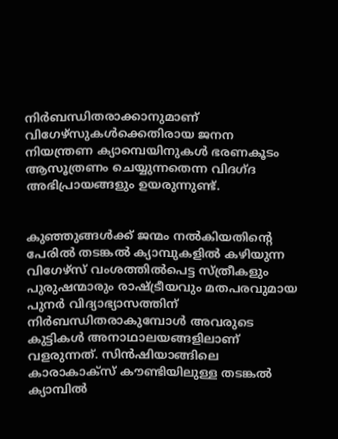നിർബന്ധിതരാക്കാനുമാണ് വിഗേഴ്സുകൾക്കെതിരായ ജനന നിയന്ത്രണ ക്യാമ്പെയിനുകള്‍ ഭരണകൂടം ആസൂത്രണം ചെയ്യുന്നതെന്ന വിദഗ്ദ അഭിപ്രായങ്ങളും ഉയരുന്നുണ്ട്.


കുഞ്ഞുങ്ങള്‍ക്ക് ജന്മം നല്‍കിയതിന്‍റെ പേരില്‍ തടങ്കല്‍ ക്യാമ്പുകളില്‍ കഴിയുന്ന വിഗേഴ്സ് വംശത്തില്‍പെട്ട സ്ത്രീകളും പുരുഷന്മാരും രാഷ്ട്രീയവും മതപരവുമായ പുനർ‌ വിദ്യാഭ്യാസത്തിന് നിര്‍ബന്ധിതരാകുമ്പോള്‍ അവരുടെ കുട്ടികള്‍ അനാഥാലയങ്ങളിലാണ് വളരുന്നത്. സിൻഷിയാങ്ങിലെ കാരാകാക്സ് കൗണ്ടിയിലുള്ള തടങ്കല്‍ ക്യാമ്പില്‍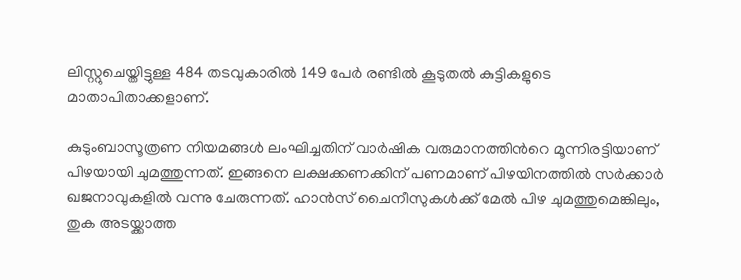ലിസ്റ്റുചെയ്തിട്ടുള്ള 484 തടവുകാരിൽ 149 പേർ രണ്ടില്‍ കൂടുതല്‍ കുട്ടികളുടെ മാതാപിതാക്കളാണ്.

കുടുംബാസൂത്രണ നിയമങ്ങൾ ലംഘിച്ചതിന് വാര്‍ഷിക വരുമാനത്തിന്‍റെ മൂന്നിരട്ടിയാണ് പിഴയായി ചുമത്തുന്നത്. ഇങ്ങനെ ലക്ഷക്കണക്കിന് പണമാണ് പിഴയിനത്തില്‍ സര്‍ക്കാര്‍ ഖജനാവുകളില്‍ വന്നു ചേരുന്നത്. ഹാന്‍സ് ചൈനീസുകള്‍ക്ക് മേല്‍ പിഴ ചുമത്തുമെങ്കിലും, തുക അടയ്ക്കാത്ത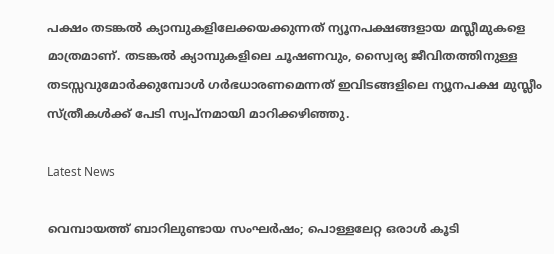പക്ഷം തടങ്കല്‍ ക്യാമ്പുകളിലേക്കയക്കുന്നത് ന്യൂനപക്ഷങ്ങളായ മസ്ലീമുകളെ മാത്രമാണ്. തടങ്കല്‍ ക്യാമ്പുകളിലെ ചൂഷണവും, സ്വൈര്യ ജീവിതത്തിനുള്ള തടസ്സവുമോര്‍ക്കുമ്പോള്‍ ഗര്‍ഭധാരണമെന്നത് ഇവിടങ്ങളിലെ ന്യൂനപക്ഷ മുസ്ലീം സ്ത്രീകള്‍ക്ക് പേടി സ്വപ്നമായി മാറിക്കഴിഞ്ഞു.

Latest News

വെമ്പായത്ത് ബാറിലുണ്ടായ സംഘർഷം; പൊള്ളലേറ്റ ഒരാൾ കൂടി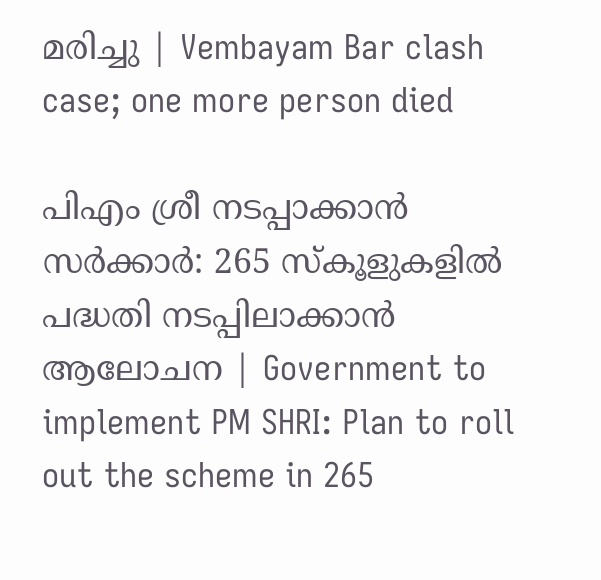മരിച്ചു | Vembayam Bar clash case; one more person died

പിഎം ശ്രീ നടപ്പാക്കാൻ സർ‌ക്കാർ: 265 സ്കൂളുകളിൽ പദ്ധതി നടപ്പിലാക്കാൻ ആലോചന | Government to implement PM SHRI: Plan to roll out the scheme in 265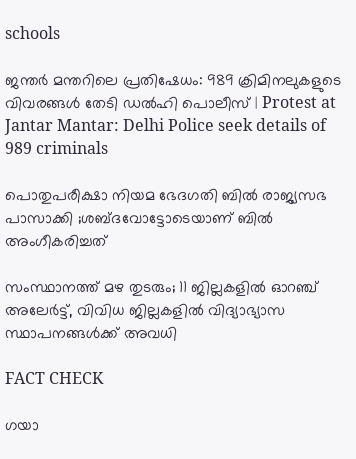schools

ജന്തർ മന്തറിലെ പ്രതിഷേധം: 989 ക്രിമിനലുകളുടെ വിവരങ്ങൾ തേടി ഡൽഹി പൊലീസ് | Protest at Jantar Mantar: Delhi Police seek details of 989 criminals

പൊതുപരീക്ഷാ നിയമ ഭേദഗതി ബിൽ രാജ്യസഭ പാസാക്കി ;ശബ്ദവോട്ടോടെയാണ് ബിൽ അംഗീകരിച്ചത്

സംസ്ഥാനത്ത് മഴ തുടരും; 11 ജില്ലകളിൽ ഓറഞ്ച് അലേർട്ട്, വിവിധ ജില്ലകളിൽ വിദ്യാഭ്യാസ സ്ഥാപനങ്ങൾക്ക് അവധി

FACT CHECK

ഗയാ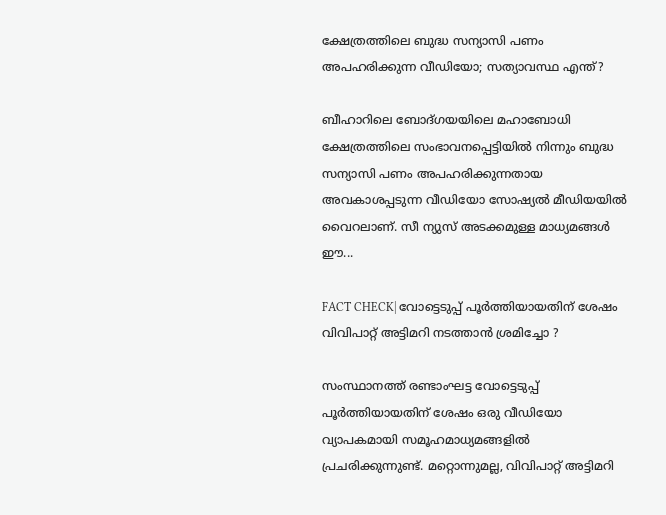ക്ഷേത്രത്തിലെ ബുദ്ധ സന്യാസി പണം അപഹരിക്കുന്ന വീഡിയോ; സത്യാവസ്ഥ എന്ത്?

ബീഹാറിലെ ബോദ്ഗയയിലെ മഹാബോധി ക്ഷേത്രത്തിലെ സംഭാവനപ്പെട്ടിയില്‍ നിന്നും ബുദ്ധ സന്യാസി പണം അപഹരിക്കുന്നതായ അവകാശപ്പടുന്ന വീഡിയോ സോഷ്യല്‍ മീഡിയയില്‍ വൈറലാണ്. സീ ന്യുസ് അടക്കമുള്ള മാധ്യമങ്ങള്‍ ഈ...

FACT CHECK| വോട്ടെടുപ്പ് പൂർത്തിയായതിന് ശേഷം വിവിപാറ്റ് അട്ടിമറി നടത്താൻ ശ്രമിച്ചോ ?

സംസ്ഥാനത്ത് രണ്ടാംഘട്ട വോട്ടെടുപ്പ് പൂർത്തിയായതിന് ശേഷം ഒരു വീഡിയോ വ്യാപകമായി സമൂഹമാധ്യമങ്ങളിൽ പ്രചരിക്കുന്നുണ്ട്. മറ്റൊന്നുമല്ല, വിവിപാറ്റ് അട്ടിമറി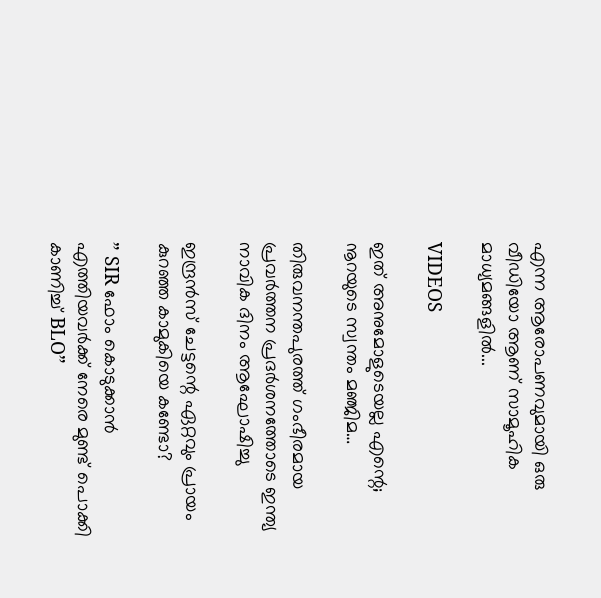എന്ന ആരോപണവുമായി ഒരു വീഡിയോ ആണ് സാമൂഹിക മാധ്യമങ്ങളിൽ...

VIDEOS

ഇത് അനുമോളുടെയല്ല എന്റെ; നൂറയുടെ സ്വന്തം മഞ്ജിമ…

തിരുവനന്തപുരത്ത് ഗംഭീരമായ പ്രവർത്തന പ്രദർശനത്തോടെ ഇന്ത്യ നാവിക ദിനം ആഘോഷിച്ചു

ഇന്ദ്രൻസ് ചേട്ടന്റെ ഏറ്റവും പ്രായം കുറഞ്ഞ കാമുകിയെ കണ്ടോ?

” SIR ഫോം കൊടുക്കാൻ എത്തിയവർക്ക് നേരെ മുണ്ട് പൊക്കി കാണിച്ച് BLO”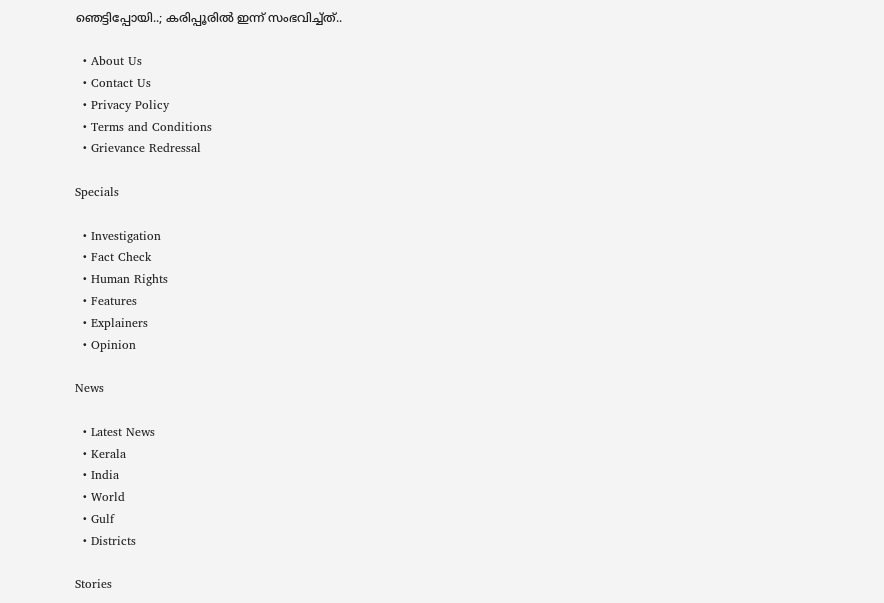ഞെട്ടിപ്പോയി..; കരിപ്പൂരിൽ ഇന്ന് സംഭവിച്ച്ത്..

  • About Us
  • Contact Us
  • Privacy Policy
  • Terms and Conditions
  • Grievance Redressal

Specials

  • Investigation
  • Fact Check
  • Human Rights
  • Features
  • Explainers
  • Opinion

News

  • Latest News
  • Kerala
  • India
  • World
  • Gulf
  • Districts

Stories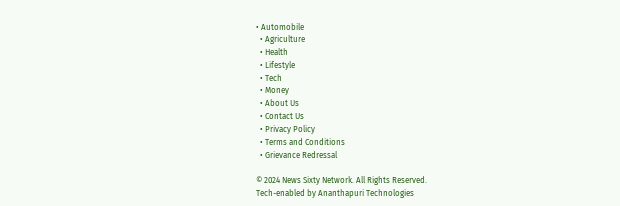• Automobile
  • Agriculture
  • Health
  • Lifestyle
  • Tech
  • Money
  • About Us
  • Contact Us
  • Privacy Policy
  • Terms and Conditions
  • Grievance Redressal

© 2024 News Sixty Network. All Rights Reserved.
Tech-enabled by Ananthapuri Technologies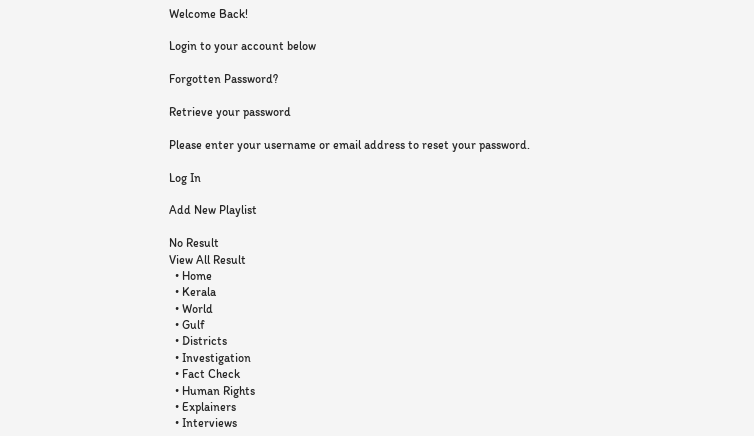Welcome Back!

Login to your account below

Forgotten Password?

Retrieve your password

Please enter your username or email address to reset your password.

Log In

Add New Playlist

No Result
View All Result
  • Home
  • Kerala
  • World
  • Gulf
  • Districts
  • Investigation
  • Fact Check
  • Human Rights
  • Explainers
  • Interviews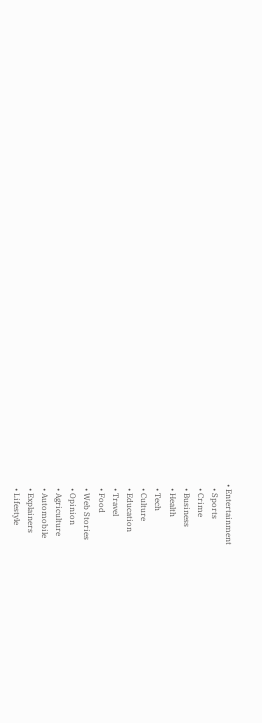• Entertainment
  • Sports
  • Crime
  • Business
  • Health
  • Tech
  • Culture
  • Education
  • Travel
  • Food
  • Web Stories
  • Opinion
  • Agriculture
  • Automobile
  • Explainers
  • Lifestyle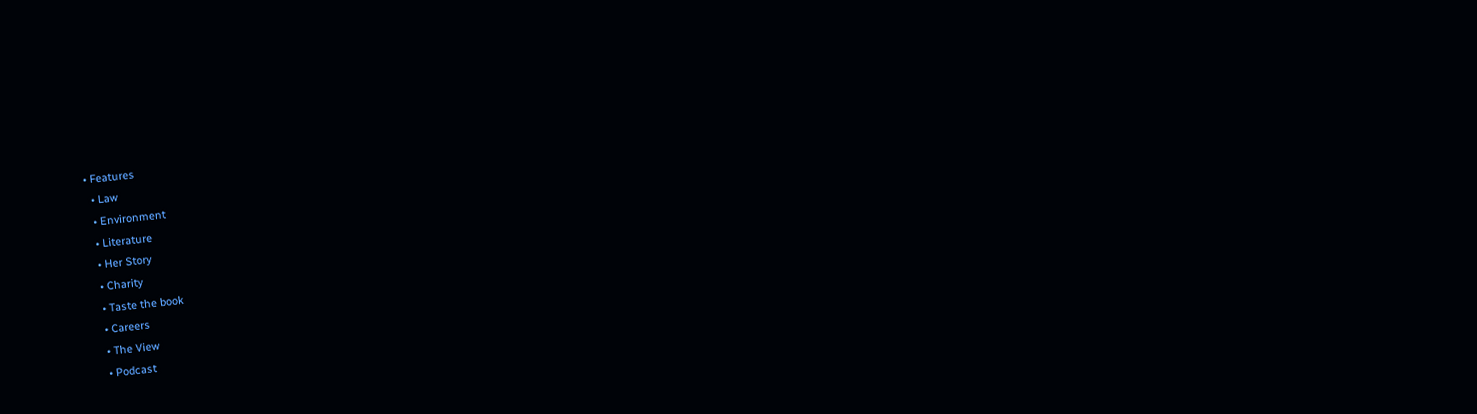• Features
  • Law
  • Environment
  • Literature
  • Her Story
  • Charity
  • Taste the book
  • Careers
  • The View
  • Podcast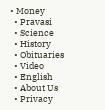• Money
  • Pravasi
  • Science
  • History
  • Obituaries
  • Video
  • English
  • About Us
  • Privacy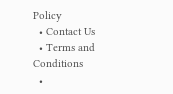Policy
  • Contact Us
  • Terms and Conditions
  •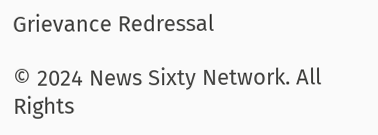Grievance Redressal

© 2024 News Sixty Network. All Rights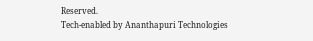Reserved.
Tech-enabled by Ananthapuri Technologies